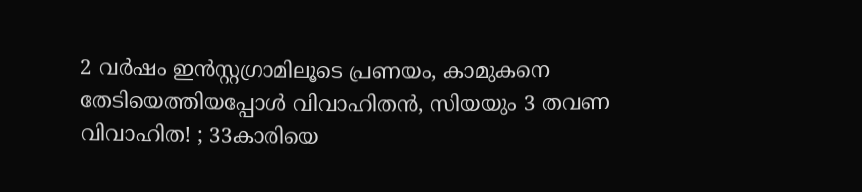2 വ‍‌ർഷം ഇൻസ്റ്റഗ്രാമിലൂടെ പ്രണയം, കാമുകനെ തേടിയെത്തിയപ്പോൾ വിവാഹിതൻ, സിയയും 3 തവണ വിവാഹിത! ; 33കാരിയെ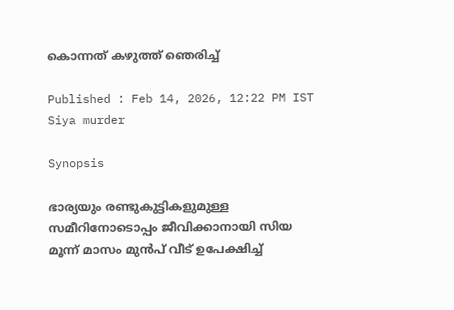കൊന്നത് കഴുത്ത് ഞെരിച്ച്

Published : Feb 14, 2026, 12:22 PM IST
Siya murder

Synopsis

ഭാര്യയും രണ്ടുകുട്ടികളുമുള്ള സമീറിനോടൊപ്പം ജീവിക്കാനായി സിയ മൂന്ന് മാസം മുൻപ് വീട് ഉപേക്ഷിച്ച്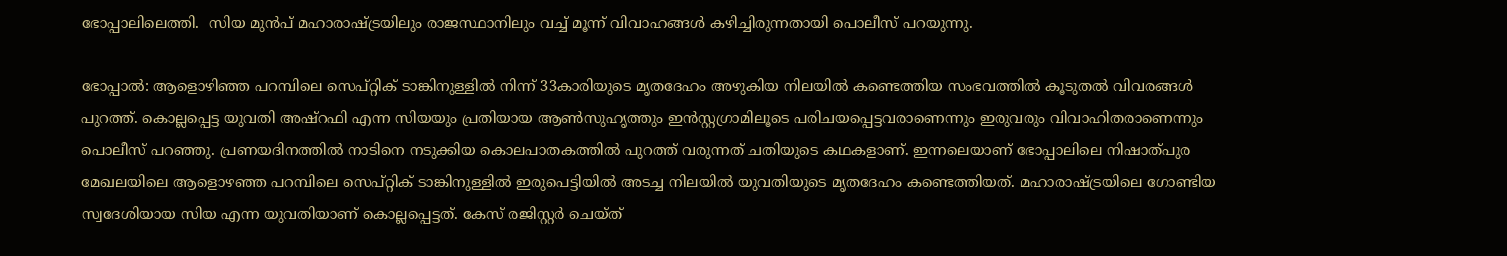ഭോപ്പാലിലെത്തി.  സിയ മുൻപ് മഹാരാഷ്ട്രയിലും രാജസ്ഥാനിലും വച്ച് മൂന്ന് വിവാഹങ്ങൾ കഴിച്ചിരുന്നതായി പൊലീസ് പറയുന്നു.

ഭോപ്പാൽ: ആളൊഴിഞ്ഞ പറമ്പിലെ സെപ്റ്റിക് ടാങ്കിനുള്ളിൽ നിന്ന് 33കാരിയുടെ മൃതദേഹം അഴുകിയ നിലയിൽ കണ്ടെത്തിയ സംഭവത്തിൽ കൂടുതൽ വിവരങ്ങൾ പുറത്ത്. കൊല്ലപ്പെട്ട യുവതി അഷ്റഫി എന്ന സിയയും പ്രതിയായ ആൺസുഹൃത്തും ഇൻസ്റ്റഗ്രാമിലൂടെ പരിചയപ്പെട്ടവരാണെന്നും ഇരുവരും വിവാഹിതരാണെന്നും പൊലീസ് പറഞ്ഞു. പ്രണയദിനത്തിൽ നാടിനെ നടുക്കിയ കൊലപാതകത്തിൽ പുറത്ത് വരുന്നത് ചതിയുടെ കഥകളാണ്. ഇന്നലെയാണ് ഭോപ്പാലിലെ നിഷാത്പുര മേഖലയിലെ ആളൊഴഞ്ഞ പറമ്പിലെ സെപ്റ്റിക് ടാങ്കിനുള്ളിൽ ഇരുപെട്ടിയിൽ അടച്ച നിലയിൽ യുവതിയുടെ മൃതദേഹം കണ്ടെത്തിയത്. മഹാരാഷ്ട്രയിലെ ഗോണ്ടിയ സ്വദേശിയായ സിയ എന്ന യുവതിയാണ് കൊല്ലപ്പെട്ടത്. കേസ് രജിസ്റ്റർ ചെയ്ത്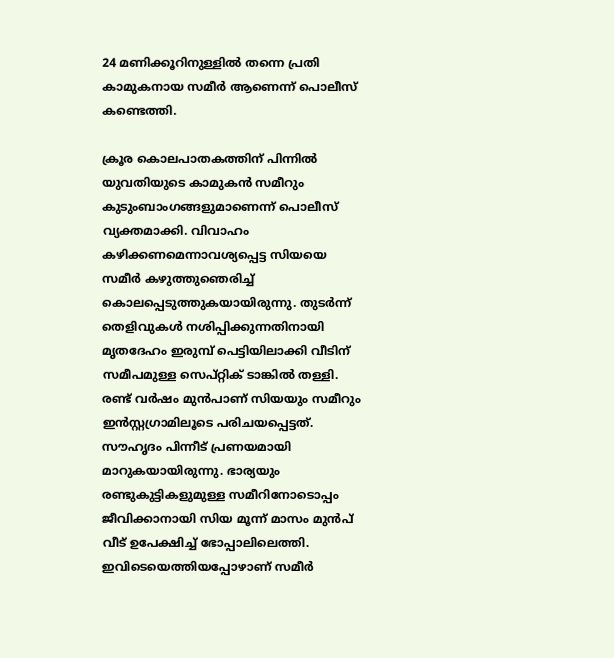24 മണിക്കൂറിനുള്ളിൽ തന്നെ പ്രതി കാമുകനായ സമീർ ആണെന്ന് പൊലീസ് കണ്ടെത്തി.

ക്രൂര കൊലപാതകത്തിന് പിന്നിൽ യുവതിയുടെ കാമുകൻ സമീറും കുടുംബാംഗങ്ങളുമാണെന്ന് പൊലീസ് വ്യക്തമാക്കി. വിവാഹം കഴിക്കണമെന്നാവശ്യപ്പെട്ട സിയയെ സമീർ കഴുത്തുഞെരിച്ച് കൊലപ്പെടുത്തുകയായിരുന്നു. തുടർന്ന് തെളിവുകൾ നശിപ്പിക്കുന്നതിനായി മൃതദേഹം ഇരുമ്പ് പെട്ടിയിലാക്കി വീടിന് സമീപമുള്ള സെപ്റ്റിക് ടാങ്കിൽ തള്ളി. രണ്ട് വർഷം മുൻപാണ് സിയയും സമീറും ഇൻസ്റ്റഗ്രാമിലൂടെ പരിചയപ്പെട്ടത്. സൗഹൃദം പിന്നീട് പ്രണയമായി മാറുകയായിരുന്നു. ഭാര്യയും രണ്ടുകുട്ടികളുമുള്ള സമീറിനോടൊപ്പം ജീവിക്കാനായി സിയ മൂന്ന് മാസം മുൻപ് വീട് ഉപേക്ഷിച്ച് ഭോപ്പാലിലെത്തി. ഇവിടെയെത്തിയപ്പോഴാണ് സമീർ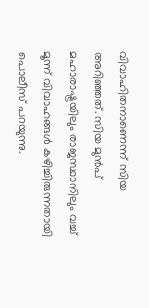വിവാഹിതനാണെന്ന് സിയ അറിഞ്ഞത്. സിയ മുൻപ് മഹാരാഷ്ട്രയിലും രാജസ്ഥാനിലും വച്ച് മൂന്ന് വിവാഹങ്ങൾ കഴിച്ചിരുന്നതായി പൊലീസ് പറയുന്നു.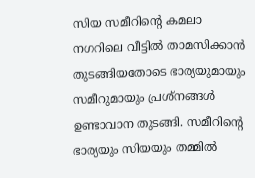സിയ സമീറിന്റെ കമലാ നഗറിലെ വീട്ടിൽ താമസിക്കാൻ തുടങ്ങിയതോടെ ഭാര്യയുമായും സമീറുമായും പ്രശ്നങ്ങൾ ഉണ്ടാവാന തുടങ്ങി. സമീറിന്റെ ഭാര്യയും സിയയും തമ്മിൽ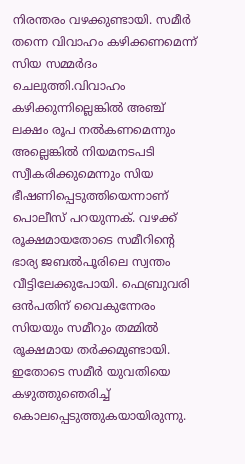നിരന്തരം വഴക്കുണ്ടായി. സമീർ തന്നെ വിവാഹം കഴിക്കണമെന്ന് സിയ സമ്മർദം ചെലുത്തി.വിവാഹം കഴിക്കുന്നില്ലെങ്കിൽ അഞ്ച് ലക്ഷം രൂപ നൽകണമെന്നും അല്ലെങ്കിൽ നിയമനടപടി സ്വീകരിക്കുമെന്നും സിയ ഭീഷണിപ്പെടുത്തിയെന്നാണ് പൊലീസ് പറയുന്നക്. വഴക്ക് രൂക്ഷമായതോടെ സമീറിന്റെ ഭാര്യ ജബൽപൂരിലെ സ്വന്തം വീട്ടിലേക്കുപോയി. ഫെബ്രുവരി ഒൻപതിന് വൈകുന്നേരം സിയയും സമീറും തമ്മിൽ രൂക്ഷമായ തർക്കമുണ്ടായി. ഇതോടെ സമീർ യുവതിയെ കഴുത്തുഞെരിച്ച് കൊലപ്പെടുത്തുകയായിരുന്നു.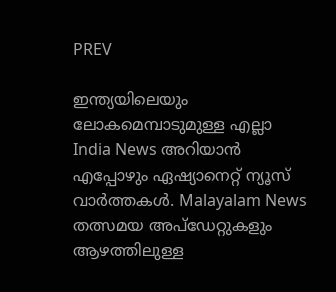PREV

ഇന്ത്യയിലെയും ലോകമെമ്പാടുമുള്ള എല്ലാ India News അറിയാൻ എപ്പോഴും ഏഷ്യാനെറ്റ് ന്യൂസ് വാർത്തകൾ. Malayalam News   തത്സമയ അപ്‌ഡേറ്റുകളും ആഴത്തിലുള്ള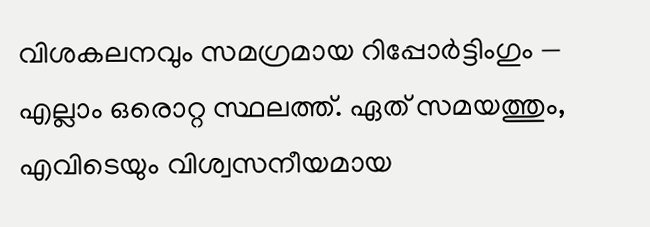വിശകലനവും സമഗ്രമായ റിപ്പോർട്ടിംഗും — എല്ലാം ഒരൊറ്റ സ്ഥലത്ത്. ഏത് സമയത്തും, എവിടെയും വിശ്വസനീയമായ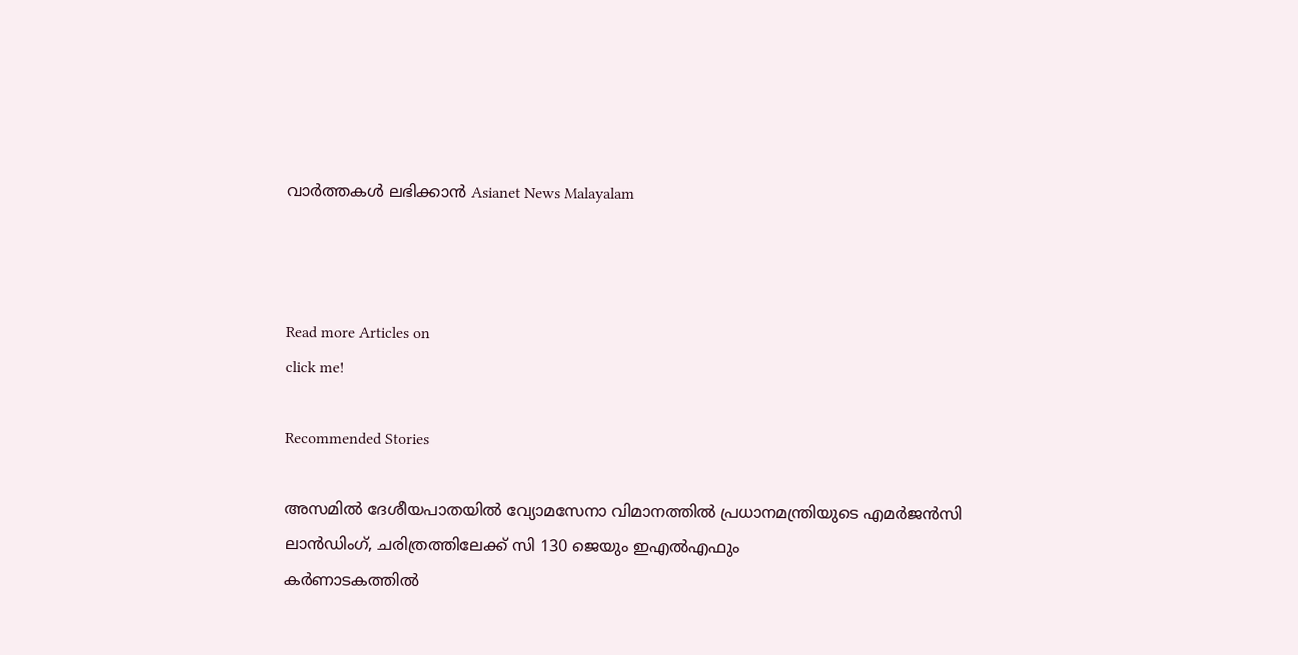വാർത്തകൾ ലഭിക്കാൻ Asianet News Malayalam



Read more Articles on
click me!

Recommended Stories

അസമിൽ ദേശീയപാതയിൽ വ്യോമസേനാ വിമാനത്തിൽ പ്രധാനമന്ത്രിയുടെ എമർജൻസി ലാൻഡിംഗ്, ചരിത്രത്തിലേക്ക് സി 130 ജെയും ഇഎൽഎഫും
കര്‍ണാടകത്തിൽ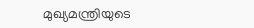മുഖ്യമന്ത്രിയുടെ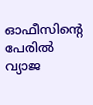ഓഫീസിന്‍റെ പേരിൽ വ്യാജ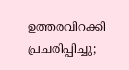ഉത്തരവിറക്കി പ്രചരിപ്പിച്ചു;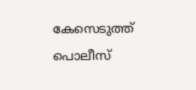കേസെടുത്ത് പൊലീസ്